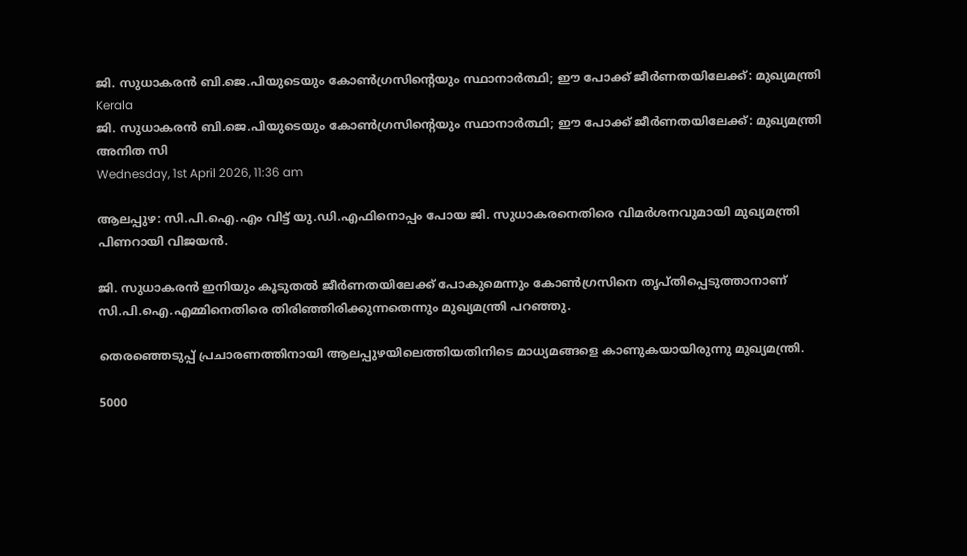ജി. സുധാകരന്‍ ബി.ജെ.പിയുടെയും കോണ്‍ഗ്രസിന്റെയും സ്ഥാനാര്‍ത്ഥി; ഈ പോക്ക് ജീര്‍ണതയിലേക്ക്: മുഖ്യമന്ത്രി
Kerala
ജി. സുധാകരന്‍ ബി.ജെ.പിയുടെയും കോണ്‍ഗ്രസിന്റെയും സ്ഥാനാര്‍ത്ഥി; ഈ പോക്ക് ജീര്‍ണതയിലേക്ക്: മുഖ്യമന്ത്രി
അനിത സി
Wednesday, 1st April 2026, 11:36 am

ആലപ്പുഴ: സി.പി.ഐ.എം വിട്ട് യു.ഡി.എഫിനൊപ്പം പോയ ജി. സുധാകരനെതിരെ വിമര്‍ശനവുമായി മുഖ്യമന്ത്രി പിണറായി വിജയന്‍.

ജി. സുധാകരന്‍ ഇനിയും കൂടുതല്‍ ജീര്‍ണതയിലേക്ക് പോകുമെന്നും കോണ്‍ഗ്രസിനെ തൃപ്തിപ്പെടുത്താനാണ് സി.പി.ഐ.എമ്മിനെതിരെ തിരിഞ്ഞിരിക്കുന്നതെന്നും മുഖ്യമന്ത്രി പറഞ്ഞു.

തെരഞ്ഞെടുപ്പ് പ്രചാരണത്തിനായി ആലപ്പുഴയിലെത്തിയതിനിടെ മാധ്യമങ്ങളെ കാണുകയായിരുന്നു മുഖ്യമന്ത്രി.

5000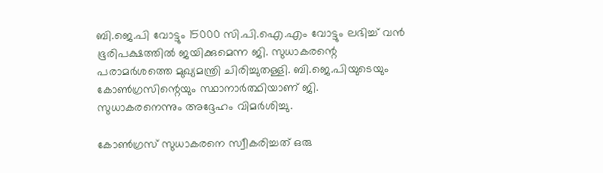ബി.ജെ.പി വോട്ടും 15000 സി.പി.ഐ.എം വോട്ടും ലഭിച്ച് വന്‍ ഭൂരിപക്ഷത്തില്‍ ജയിക്കുമെന്ന ജി. സുധാകരന്റെ പരാമര്‍ശത്തെ മുഖ്യമന്ത്രി ചിരിച്ചുതള്ളി. ബി.ജെ.പിയുടെയും കോണ്‍ഗ്രസിന്റെയും സ്ഥാനാര്‍ത്ഥിയാണ് ജി. സുധാകരനെന്നും അദ്ദേഹം വിമര്‍ശിച്ചു.

കോണ്‍ഗ്രസ് സുധാകരനെ സ്വീകരിച്ചത് ഒരു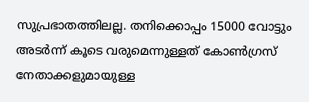സുപ്രഭാതത്തിലല്ല. തനിക്കൊപ്പം 15000 വോട്ടും അടര്‍ന്ന് കൂടെ വരുമെന്നുള്ളത് കോണ്‍ഗ്രസ് നേതാക്കളുമായുള്ള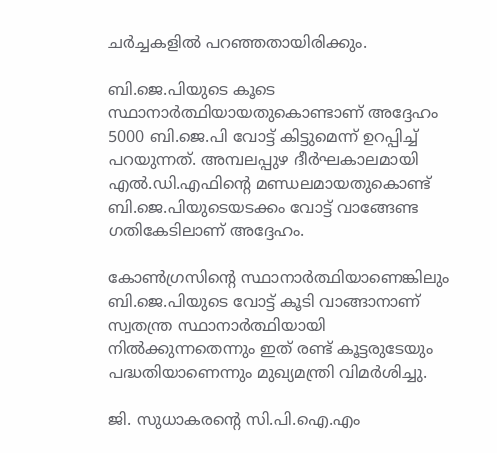ചര്‍ച്ചകളില്‍ പറഞ്ഞതായിരിക്കും.

ബി.ജെ.പിയുടെ കൂടെ സ്ഥാനാര്‍ത്ഥിയായതുകൊണ്ടാണ് അദ്ദേഹം 5000 ബി.ജെ.പി വോട്ട് കിട്ടുമെന്ന് ഉറപ്പിച്ച് പറയുന്നത്. അമ്പലപ്പുഴ ദീര്‍ഘകാലമായി എല്‍.ഡി.എഫിന്റെ മണ്ഡലമായതുകൊണ്ട് ബി.ജെ.പിയുടെയടക്കം വോട്ട് വാങ്ങേണ്ട ഗതികേടിലാണ് അദ്ദേഹം.

കോണ്‍ഗ്രസിന്റെ സ്ഥാനാര്‍ത്ഥിയാണെങ്കിലും ബി.ജെ.പിയുടെ വോട്ട് കൂടി വാങ്ങാനാണ് സ്വതന്ത്ര സ്ഥാനാര്‍ത്ഥിയായി നില്‍ക്കുന്നതെന്നും ഇത് രണ്ട് കൂട്ടരുടേയും പദ്ധതിയാണെന്നും മുഖ്യമന്ത്രി വിമര്‍ശിച്ചു.

ജി. സുധാകരന്റെ സി.പി.ഐ.എം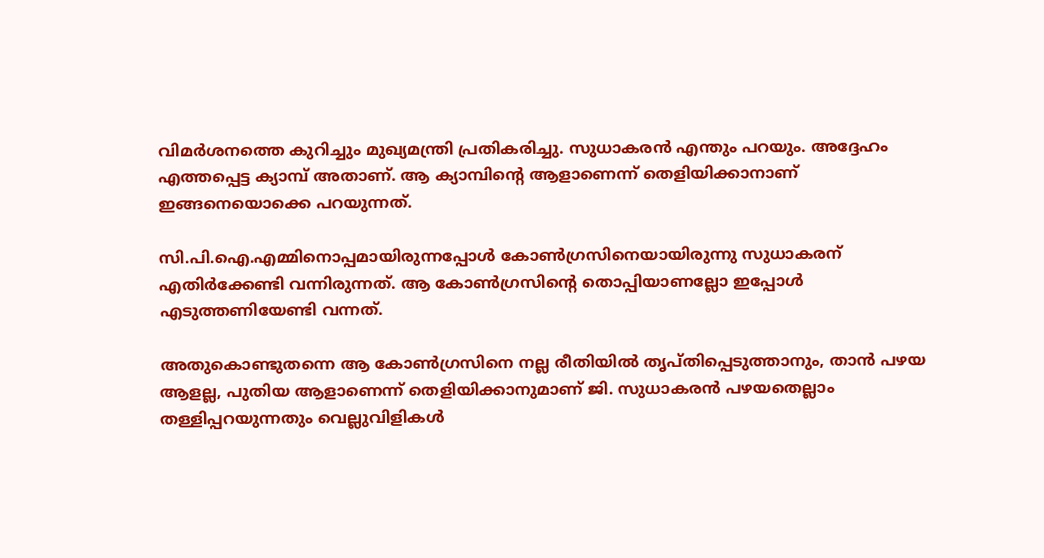വിമര്‍ശനത്തെ കുറിച്ചും മുഖ്യമന്ത്രി പ്രതികരിച്ചു. സുധാകരന്‍ എന്തും പറയും. അദ്ദേഹം എത്തപ്പെട്ട ക്യാമ്പ് അതാണ്. ആ ക്യാമ്പിന്റെ ആളാണെന്ന് തെളിയിക്കാനാണ് ഇങ്ങനെയൊക്കെ പറയുന്നത്.

സി.പി.ഐ.എമ്മിനൊപ്പമായിരുന്നപ്പോള്‍ കോണ്‍ഗ്രസിനെയായിരുന്നു സുധാകരന് എതിര്‍ക്കേണ്ടി വന്നിരുന്നത്. ആ കോണ്‍ഗ്രസിന്റെ തൊപ്പിയാണല്ലോ ഇപ്പോള്‍ എടുത്തണിയേണ്ടി വന്നത്.

അതുകൊണ്ടുതന്നെ ആ കോണ്‍ഗ്രസിനെ നല്ല രീതിയില്‍ തൃപ്തിപ്പെടുത്താനും, താന്‍ പഴയ ആളല്ല, പുതിയ ആളാണെന്ന് തെളിയിക്കാനുമാണ് ജി. സുധാകരന്‍ പഴയതെല്ലാം തള്ളിപ്പറയുന്നതും വെല്ലുവിളികള്‍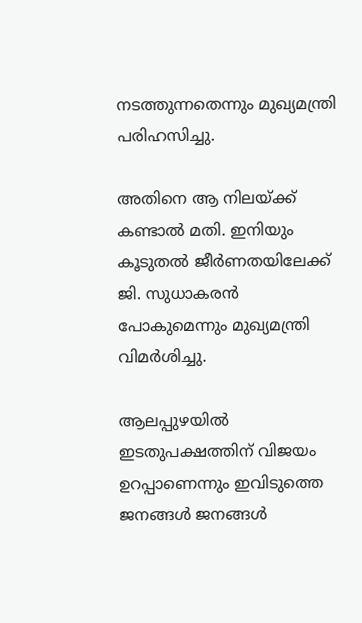നടത്തുന്നതെന്നും മുഖ്യമന്ത്രി പരിഹസിച്ചു.

അതിനെ ആ നിലയ്ക്ക് കണ്ടാല്‍ മതി. ഇനിയും കൂടുതല്‍ ജീര്‍ണതയിലേക്ക് ജി. സുധാകരന്‍ പോകുമെന്നും മുഖ്യമന്ത്രി വിമര്‍ശിച്ചു.

ആലപ്പുഴയില്‍ ഇടതുപക്ഷത്തിന് വിജയം ഉറപ്പാണെന്നും ഇവിടുത്തെ ജനങ്ങള്‍ ജനങ്ങള്‍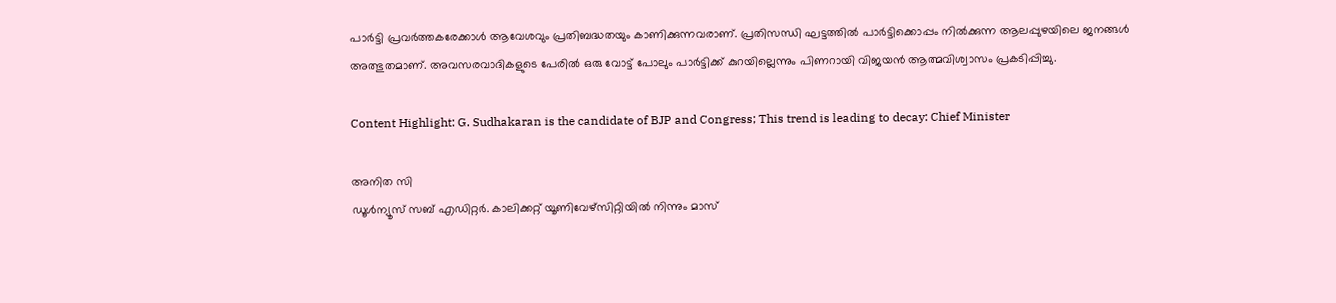പാര്‍ട്ടി പ്രവര്‍ത്തകരേക്കാള്‍ ആവേശവും പ്രതിബദ്ധതയും കാണിക്കുന്നവരാണ്. പ്രതിസന്ധി ഘട്ടത്തില്‍ പാര്‍ട്ടിക്കൊപ്പം നില്‍ക്കുന്ന ആലപ്പുഴയിലെ ജനങ്ങള്‍ അത്ഭുതമാണ്. അവസരവാദികളുടെ പേരില്‍ ഒരു വോട്ട് പോലും പാര്‍ട്ടിക്ക് കുറയില്ലെന്നും പിണറായി വിജയന്‍ ആത്മവിശ്വാസം പ്രകടിപ്പിച്ചു.

Content Highlight: G. Sudhakaran is the candidate of BJP and Congress; This trend is leading to decay: Chief Minister

അനിത സി
ഡൂള്‍ന്യൂസ് സബ് എഡിറ്റര്‍. കാലിക്കറ്റ് യൂണിവേഴ്‌സിറ്റിയില്‍ നിന്നും മാസ്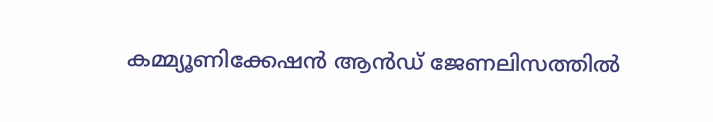കമ്മ്യൂണിക്കേഷന്‍ ആന്‍ഡ് ജേണലിസത്തില്‍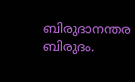ബിരുദാനന്തര ബിരുദം.